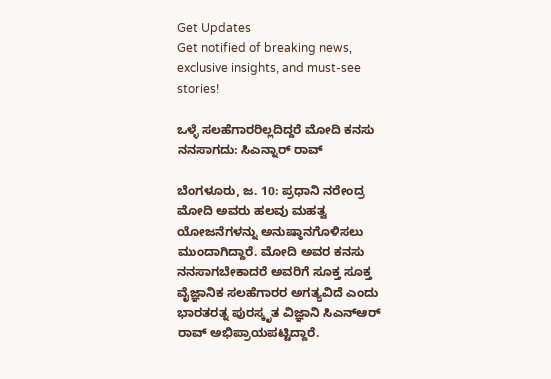Get Updates
Get notified of breaking news, exclusive insights, and must-see stories!

ಒಳ್ಳೆ ಸಲಹೆಗಾರರಿಲ್ಲದಿದ್ದರೆ ಮೋದಿ ಕನಸು ನನಸಾಗದು: ಸಿಎನ್ನಾರ್ ರಾವ್

ಬೆಂಗಳೂರು, ಜ. 10: ಪ್ರಧಾನಿ ನರೇಂದ್ರ ಮೋದಿ ಅವರು ಹಲವು ಮಹತ್ವ ಯೋಜನೆಗಳನ್ನು ಅನುಷ್ಠಾನಗೊಳಿಸಲು ಮುಂದಾಗಿದ್ದಾರೆ. ಮೋದಿ ಅವರ ಕನಸು ನನಸಾಗಬೇಕಾದರೆ ಅವರಿಗೆ ಸೂಕ್ತ ಸೂಕ್ತ ವೈಜ್ಞಾನಿಕ ಸಲಹೆಗಾರರ ಅಗತ್ಯವಿದೆ ಎಂದು ಭಾರತರತ್ನ ಪುರಸ್ಕೃತ ವಿಜ್ಞಾನಿ ಸಿಎನ್‌ಆರ್ ರಾವ್ ಅಭಿಪ್ರಾಯಪಟ್ಟಿದ್ದಾರೆ.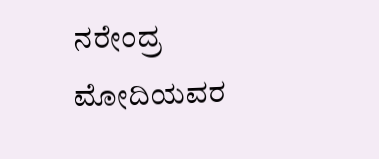ನರೇಂದ್ರ ಮೋದಿಯವರ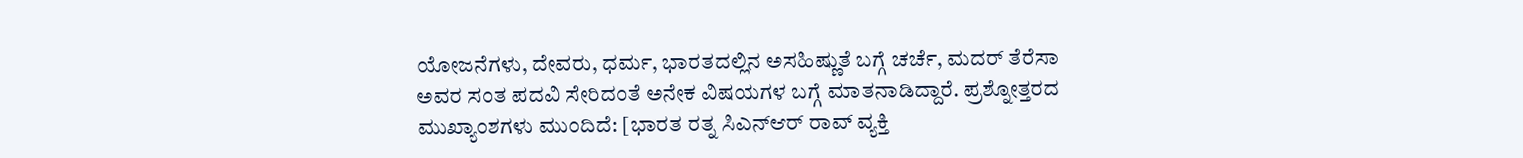ಯೋಜನೆಗಳು, ದೇವರು, ಧರ್ಮ, ಭಾರತದಲ್ಲಿನ ಅಸಹಿಷ್ಣುತೆ ಬಗ್ಗೆ ಚರ್ಚೆ, ಮದರ್ ತೆರೆಸಾ ಅವರ ಸಂತ ಪದವಿ ಸೇರಿದಂತೆ ಅನೇಕ ವಿಷಯಗಳ ಬಗ್ಗೆ ಮಾತನಾಡಿದ್ದಾರೆ. ಪ್ರಶ್ನೋತ್ತರದ ಮುಖ್ಯಾಂಶಗಳು ಮುಂದಿದೆ: [ಭಾರತ ರತ್ನ ಸಿಎನ್ಆರ್ ರಾವ್ ವ್ಯಕ್ತಿ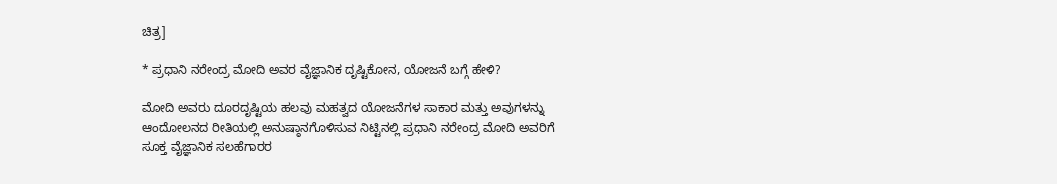ಚಿತ್ರ]

* ಪ್ರಧಾನಿ ನರೇಂದ್ರ ಮೋದಿ ಅವರ ವೈಜ್ಞಾನಿಕ ದೃಷ್ಟಿಕೋನ, ಯೋಜನೆ ಬಗ್ಗೆ ಹೇಳಿ?

ಮೋದಿ ಅವರು ದೂರದೃಷ್ಟಿಯ ಹಲವು ಮಹತ್ವದ ಯೋಜನೆಗಳ ಸಾಕಾರ ಮತ್ತು ಅವುಗಳನ್ನು ಆಂದೋಲನದ ರೀತಿಯಲ್ಲಿ ಅನುಷ್ಠಾನಗೊಳಿಸುವ ನಿಟ್ಟಿನಲ್ಲಿ ಪ್ರಧಾನಿ ನರೇಂದ್ರ ಮೋದಿ ಅವರಿಗೆ ಸೂಕ್ತ ವೈಜ್ಞಾನಿಕ ಸಲಹೆಗಾರರ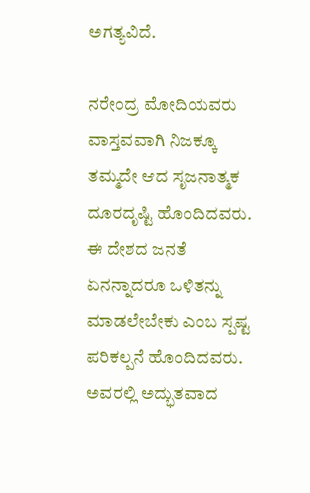ಅಗತ್ಯವಿದೆ.

ನರೇಂದ್ರ ಮೋದಿಯವರು ವಾಸ್ತವವಾಗಿ ನಿಜಕ್ಕೂ ತಮ್ಮದೇ ಆದ ಸೃಜನಾತ್ಮಕ ದೂರದೃಷ್ಟಿ ಹೊಂದಿದವರು. ಈ ದೇಶದ ಜನತೆ ಏನನ್ನಾದರೂ ಒಳಿತನ್ನು ಮಾಡಲೇಬೇಕು ಎಂಬ ಸ್ಪಷ್ಟ ಪರಿಕಲ್ಪನೆ ಹೊಂದಿದವರು. ಅವರಲ್ಲಿ ಅದ್ಭುತವಾದ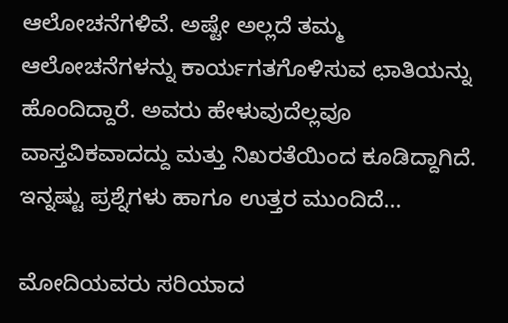ಆಲೋಚನೆಗಳಿವೆ. ಅಷ್ಟೇ ಅಲ್ಲದೆ ತಮ್ಮ ಆಲೋಚನೆಗಳನ್ನು ಕಾರ್ಯಗತಗೊಳಿಸುವ ಛಾತಿಯನ್ನು ಹೊಂದಿದ್ದಾರೆ. ಅವರು ಹೇಳುವುದೆಲ್ಲವೂ ವಾಸ್ತವಿಕವಾದದ್ದು ಮತ್ತು ನಿಖರತೆಯಿಂದ ಕೂಡಿದ್ದಾಗಿದೆ. ಇನ್ನಷ್ಟು ಪ್ರಶ್ನೆಗಳು ಹಾಗೂ ಉತ್ತರ ಮುಂದಿದೆ...

ಮೋದಿಯವರು ಸರಿಯಾದ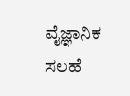ವೈಜ್ಞಾನಿಕ ಸಲಹೆ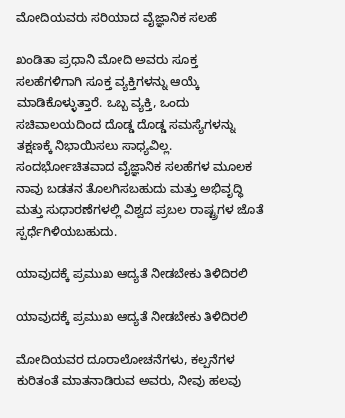ಮೋದಿಯವರು ಸರಿಯಾದ ವೈಜ್ಞಾನಿಕ ಸಲಹೆ

ಖಂಡಿತಾ ಪ್ರಧಾನಿ ಮೋದಿ ಅವರು ಸೂಕ್ತ ಸಲಹೆಗಳಿಗಾಗಿ ಸೂಕ್ತ ವ್ಯಕ್ತಿಗಳನ್ನು ಆಯ್ಕೆ ಮಾಡಿಕೊಳ್ಳುತ್ತಾರೆ. ಒಬ್ಬ ವ್ಯಕ್ತಿ, ಒಂದು ಸಚಿವಾಲಯದಿಂದ ದೊಡ್ಡ ದೊಡ್ಡ ಸಮಸ್ಯೆಗಳನ್ನು ತಕ್ಷಣಕ್ಕೆ ನಿಭಾಯಿಸಲು ಸಾಧ್ಯವಿಲ್ಲ. ಸಂದರ್ಭೋಚಿತವಾದ ವೈಜ್ಞಾನಿಕ ಸಲಹೆಗಳ ಮೂಲಕ ನಾವು ಬಡತನ ತೊಲಗಿಸಬಹುದು ಮತ್ತು ಅಭಿವೃದ್ಧಿ ಮತ್ತು ಸುಧಾರಣೆಗಳಲ್ಲಿ ವಿಶ್ವದ ಪ್ರಬಲ ರಾಷ್ಟ್ರಗಳ ಜೊತೆ ಸ್ಪರ್ಧೆಗಿಳಿಯಬಹುದು.

ಯಾವುದಕ್ಕೆ ಪ್ರಮುಖ ಆದ್ಯತೆ ನೀಡಬೇಕು ತಿಳಿದಿರಲಿ

ಯಾವುದಕ್ಕೆ ಪ್ರಮುಖ ಆದ್ಯತೆ ನೀಡಬೇಕು ತಿಳಿದಿರಲಿ

ಮೋದಿಯವರ ದೂರಾಲೋಚನೆಗಳು, ಕಲ್ಪನೆಗಳ ಕುರಿತಂತೆ ಮಾತನಾಡಿರುವ ಅವರು, ನೀವು ಹಲವು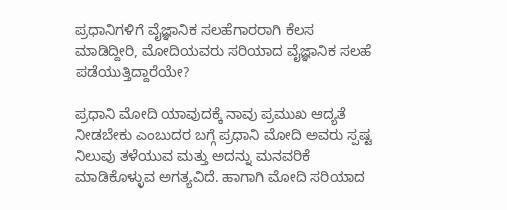ಪ್ರಧಾನಿಗಳಿಗೆ ವೈಜ್ಞಾನಿಕ ಸಲಹೆಗಾರರಾಗಿ ಕೆಲಸ ಮಾಡಿದ್ದೀರಿ, ಮೋದಿಯವರು ಸರಿಯಾದ ವೈಜ್ಞಾನಿಕ ಸಲಹೆ ಪಡೆಯುತ್ತಿದ್ದಾರೆಯೇ?

ಪ್ರಧಾನಿ ಮೋದಿ ಯಾವುದಕ್ಕೆ ನಾವು ಪ್ರಮುಖ ಆದ್ಯತೆ ನೀಡಬೇಕು ಎಂಬುದರ ಬಗ್ಗೆ ಪ್ರಧಾನಿ ಮೋದಿ ಅವರು ಸ್ಪಷ್ಟ ನಿಲುವು ತಳೆಯುವ ಮತ್ತು ಅದನ್ನು ಮನವರಿಕೆ ಮಾಡಿಕೊಳ್ಳುವ ಅಗತ್ಯವಿದೆ. ಹಾಗಾಗಿ ಮೋದಿ ಸರಿಯಾದ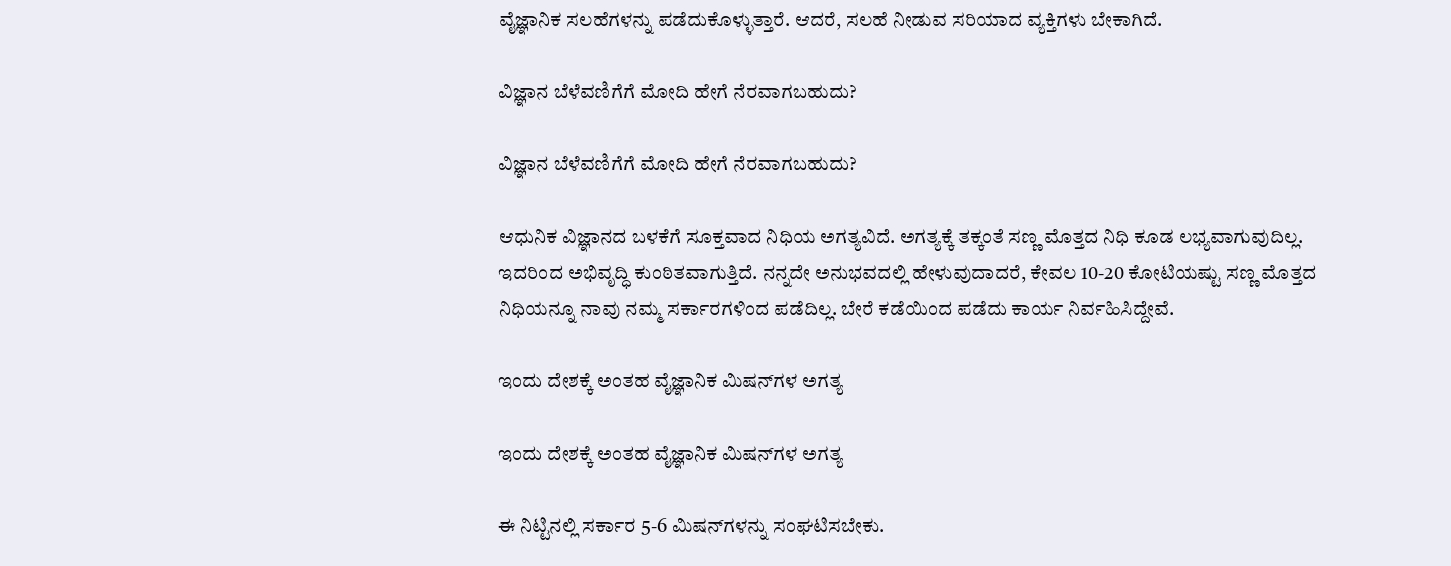ವೈಜ್ಞಾನಿಕ ಸಲಹೆಗಳನ್ನು ಪಡೆದುಕೊಳ್ಳುತ್ತಾರೆ. ಆದರೆ, ಸಲಹೆ ನೀಡುವ ಸರಿಯಾದ ವ್ಯಕ್ತಿಗಳು ಬೇಕಾಗಿದೆ.

ವಿಜ್ಞಾನ ಬೆಳೆವಣಿಗೆಗೆ ಮೋದಿ ಹೇಗೆ ನೆರವಾಗಬಹುದು?

ವಿಜ್ಞಾನ ಬೆಳೆವಣಿಗೆಗೆ ಮೋದಿ ಹೇಗೆ ನೆರವಾಗಬಹುದು?

ಆಧುನಿಕ ವಿಜ್ಞಾನದ ಬಳಕೆಗೆ ಸೂಕ್ತವಾದ ನಿಧಿಯ ಅಗತ್ಯವಿದೆ. ಅಗತ್ಯಕ್ಕೆ ತಕ್ಕಂತೆ ಸಣ್ಣ ಮೊತ್ತದ ನಿಧಿ ಕೂಡ ಲಭ್ಯವಾಗುವುದಿಲ್ಲ. ಇದರಿಂದ ಅಭಿವೃದ್ಧಿ ಕುಂಠಿತವಾಗುತ್ತಿದೆ. ನನ್ನದೇ ಅನುಭವದಲ್ಲಿ ಹೇಳುವುದಾದರೆ, ಕೇವಲ 10-20 ಕೋಟಿಯಷ್ಟು ಸಣ್ಣ ಮೊತ್ತದ ನಿಧಿಯನ್ನೂ ನಾವು ನಮ್ಮ ಸರ್ಕಾರಗಳಿಂದ ಪಡೆದಿಲ್ಲ. ಬೇರೆ ಕಡೆಯಿಂದ ಪಡೆದು ಕಾರ್ಯ ನಿರ್ವಹಿಸಿದ್ದೇವೆ.

ಇಂದು ದೇಶಕ್ಕೆ ಅಂತಹ ವೈಜ್ಞಾನಿಕ ಮಿಷನ್‌ಗಳ ಅಗತ್ಯ

ಇಂದು ದೇಶಕ್ಕೆ ಅಂತಹ ವೈಜ್ಞಾನಿಕ ಮಿಷನ್‌ಗಳ ಅಗತ್ಯ

ಈ ನಿಟ್ಟಿನಲ್ಲಿ ಸರ್ಕಾರ 5-6 ಮಿಷನ್‌ಗಳನ್ನು ಸಂಘಟಿಸಬೇಕು.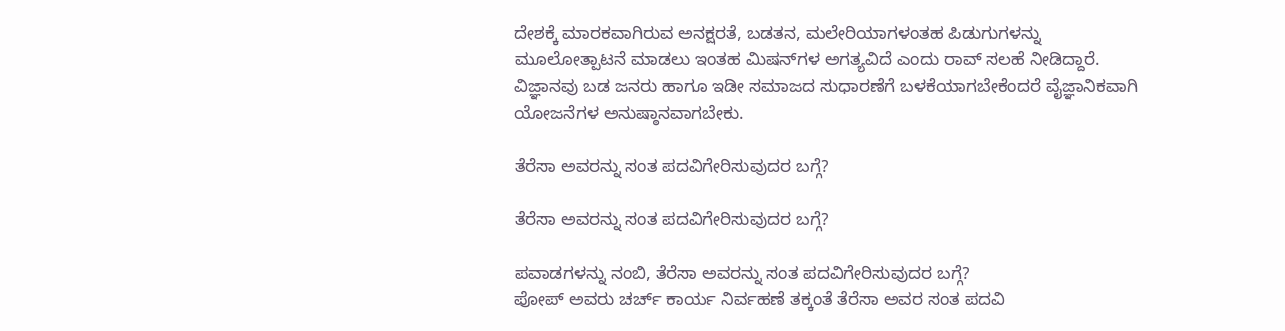ದೇಶಕ್ಕೆ ಮಾರಕವಾಗಿರುವ ಅನಕ್ಷರತೆ, ಬಡತನ, ಮಲೇರಿಯಾಗಳಂತಹ ಪಿಡುಗುಗಳನ್ನು ಮೂಲೋತ್ಪಾಟನೆ ಮಾಡಲು ಇಂತಹ ಮಿಷನ್‌ಗಳ ಅಗತ್ಯವಿದೆ ಎಂದು ರಾವ್ ಸಲಹೆ ನೀಡಿದ್ದಾರೆ. ವಿಜ್ಞಾನವು ಬಡ ಜನರು ಹಾಗೂ ಇಡೀ ಸಮಾಜದ ಸುಧಾರಣೆಗೆ ಬಳಕೆಯಾಗಬೇಕೆಂದರೆ ವೈಜ್ಞಾನಿಕವಾಗಿ ಯೋಜನೆಗಳ ಅನುಷ್ಠಾನವಾಗಬೇಕು.

ತೆರೆಸಾ ಅವರನ್ನು ಸಂತ ಪದವಿಗೇರಿಸುವುದರ ಬಗ್ಗೆ?

ತೆರೆಸಾ ಅವರನ್ನು ಸಂತ ಪದವಿಗೇರಿಸುವುದರ ಬಗ್ಗೆ?

ಪವಾಡಗಳನ್ನು ನಂಬಿ, ತೆರೆಸಾ ಅವರನ್ನು ಸಂತ ಪದವಿಗೇರಿಸುವುದರ ಬಗ್ಗೆ?
ಪೋಪ್ ಅವರು ಚರ್ಚ್ ಕಾರ್ಯ ನಿರ್ವಹಣೆ ತಕ್ಕಂತೆ ತೆರೆಸಾ ಅವರ ಸಂತ ಪದವಿ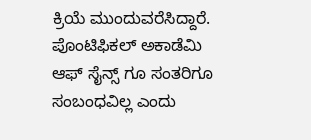ಕ್ರಿಯೆ ಮುಂದುವರೆಸಿದ್ದಾರೆ. ಪೊಂಟಿಫಿಕಲ್ ಅಕಾಡೆಮಿ ಆಫ್ ಸೈನ್ಸ್ ಗೂ ಸಂತರಿಗೂ ಸಂಬಂಧವಿಲ್ಲ ಎಂದು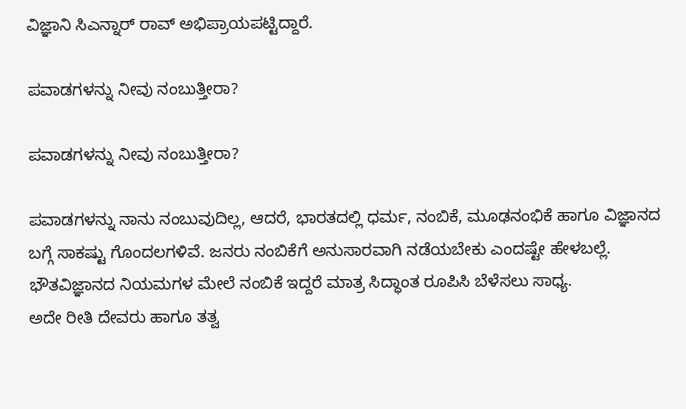ವಿಜ್ಞಾನಿ ಸಿಎನ್ನಾರ್ ರಾವ್ ಅಭಿಪ್ರಾಯಪಟ್ಟಿದ್ದಾರೆ.

ಪವಾಡಗಳನ್ನು ನೀವು ನಂಬುತ್ತೀರಾ?

ಪವಾಡಗಳನ್ನು ನೀವು ನಂಬುತ್ತೀರಾ?

ಪವಾಡಗಳನ್ನು ನಾನು ನಂಬುವುದಿಲ್ಲ, ಆದರೆ, ಭಾರತದಲ್ಲಿ ಧರ್ಮ, ನಂಬಿಕೆ, ಮೂಢನಂಭಿಕೆ ಹಾಗೂ ವಿಜ್ಞಾನದ ಬಗ್ಗೆ ಸಾಕಷ್ಟು ಗೊಂದಲಗಳಿವೆ. ಜನರು ನಂಬಿಕೆಗೆ ಅನುಸಾರವಾಗಿ ನಡೆಯಬೇಕು ಎಂದಷ್ಟೇ ಹೇಳಬಲ್ಲೆ. ಭೌತವಿಜ್ಞಾನದ ನಿಯಮಗಳ ಮೇಲೆ ನಂಬಿಕೆ ಇದ್ದರೆ ಮಾತ್ರ ಸಿದ್ಧಾಂತ ರೂಪಿಸಿ ಬೆಳೆಸಲು ಸಾಧ್ಯ.
ಅದೇ ರೀತಿ ದೇವರು ಹಾಗೂ ತತ್ವ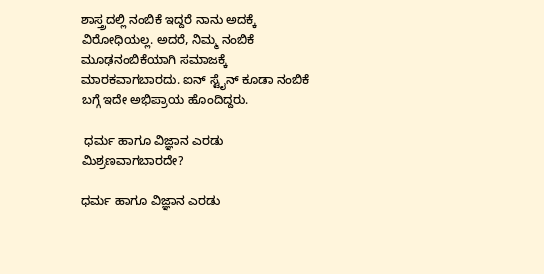ಶಾಸ್ತ್ರದಲ್ಲಿ ನಂಬಿಕೆ ಇದ್ದರೆ ನಾನು ಅದಕ್ಕೆ ವಿರೋಧಿಯಲ್ಲ. ಅದರೆ, ನಿಮ್ಮ ನಂಬಿಕೆ ಮೂಢನಂಬಿಕೆಯಾಗಿ ಸಮಾಜಕ್ಕೆ ಮಾರಕವಾಗಬಾರದು. ಐನ್ ಸ್ಟೈನ್ ಕೂಡಾ ನಂಬಿಕೆ ಬಗ್ಗೆ ಇದೇ ಅಭಿಪ್ರಾಯ ಹೊಂದಿದ್ದರು.

 ಧರ್ಮ ಹಾಗೂ ವಿಜ್ಞಾನ ಎರಡು ಮಿಶ್ರಣವಾಗಬಾರದೇ?

ಧರ್ಮ ಹಾಗೂ ವಿಜ್ಞಾನ ಎರಡು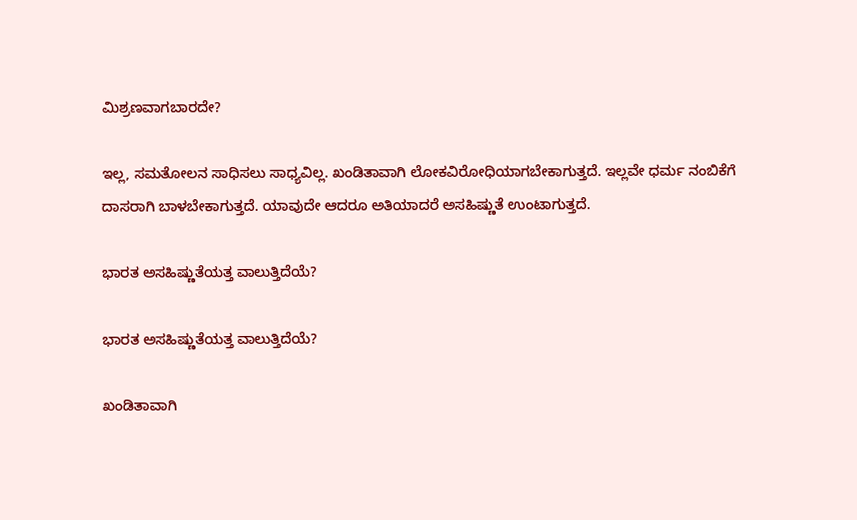ಮಿಶ್ರಣವಾಗಬಾರದೇ?

ಇಲ್ಲ, ಸಮತೋಲನ ಸಾಧಿಸಲು ಸಾಧ್ಯವಿಲ್ಲ. ಖಂಡಿತಾವಾಗಿ ಲೋಕವಿರೋಧಿಯಾಗಬೇಕಾಗುತ್ತದೆ. ಇಲ್ಲವೇ ಧರ್ಮ ನಂಬಿಕೆಗೆ ದಾಸರಾಗಿ ಬಾಳಬೇಕಾಗುತ್ತದೆ. ಯಾವುದೇ ಆದರೂ ಅತಿಯಾದರೆ ಅಸಹಿಷ್ಣುತೆ ಉಂಟಾಗುತ್ತದೆ.

ಭಾರತ ಅಸಹಿಷ್ಣುತೆಯತ್ತ ವಾಲುತ್ತಿದೆಯೆ?

ಭಾರತ ಅಸಹಿಷ್ಣುತೆಯತ್ತ ವಾಲುತ್ತಿದೆಯೆ?

ಖಂಡಿತಾವಾಗಿ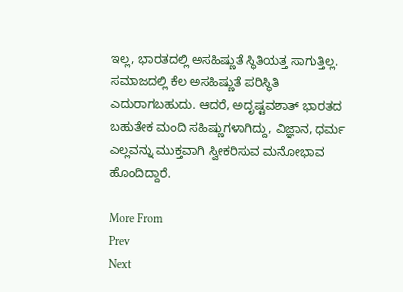ಇಲ್ಲ, ಭಾರತದಲ್ಲಿ ಅಸಹಿಷ್ಣುತೆ ಸ್ಥಿತಿಯತ್ತ ಸಾಗುತ್ತಿಲ್ಲ. ಸಮಾಜದಲ್ಲಿ ಕೆಲ ಅಸಹಿಷ್ಣುತೆ ಪರಿಸ್ಥಿತಿ ಎದುರಾಗಬಹುದು. ಆದರೆ, ಅದೃಷ್ಟವಶಾತ್ ಭಾರತದ ಬಹುತೇಕ ಮಂದಿ ಸಹಿಷ್ಣುಗಳಾಗಿದ್ದು, ವಿಜ್ಞಾನ, ಧರ್ಮ ಎಲ್ಲವನ್ನು ಮುಕ್ತವಾಗಿ ಸ್ವೀಕರಿಸುವ ಮನೋಭಾವ ಹೊಂದಿದ್ದಾರೆ.

More From
Prev
Next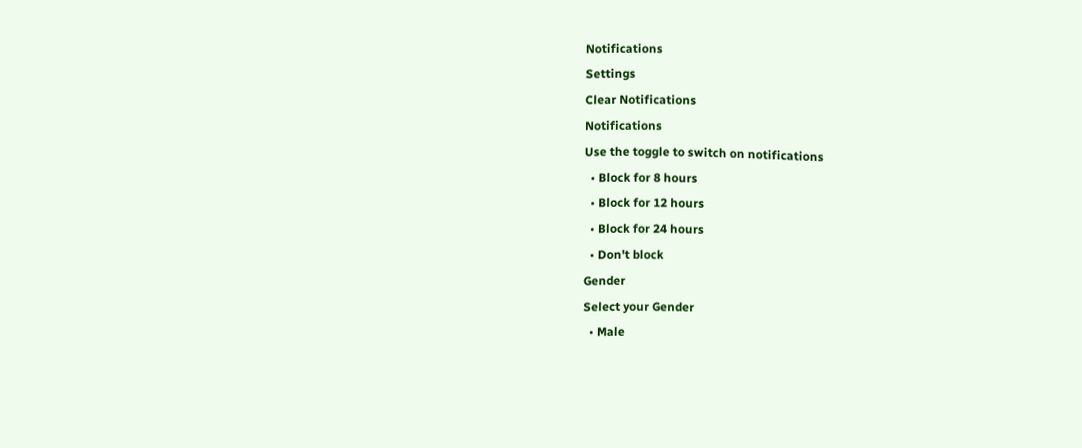Notifications
Settings
Clear Notifications
Notifications
Use the toggle to switch on notifications
  • Block for 8 hours
  • Block for 12 hours
  • Block for 24 hours
  • Don't block
Gender
Select your Gender
  • Male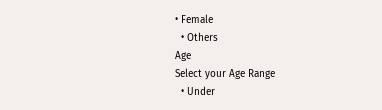• Female
  • Others
Age
Select your Age Range
  • Under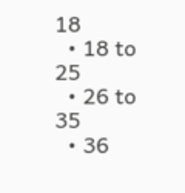18
  • 18 to 25
  • 26 to 35
  • 36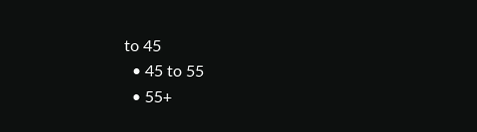to 45
  • 45 to 55
  • 55+